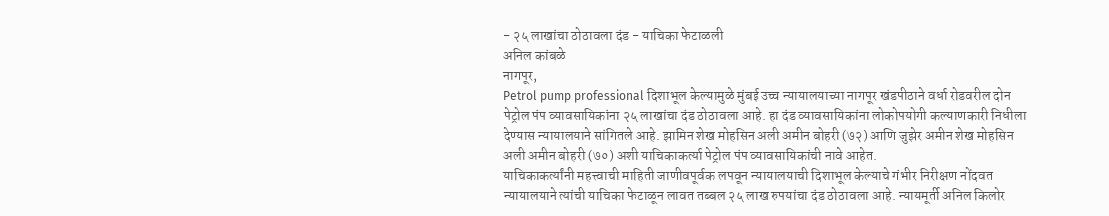- २५ लाखांचा ठोठावला दंड - याचिका फेटाळली
अनिल कांबळे
नागपूर,
Petrol pump professional दिशाभूल केल्यामुळे मुंबई उच्च न्यायालयाच्या नागपूर खंडपीठाने वर्धा रोडवरील दोन पेट्रोल पंप व्यावसायिकांना २५ लाखांचा दंड ठोठावला आहे. हा दंड व्यावसायिकांना लोकोपयोगी कल्याणकारी निधीला देण्यास न्यायालयाने सांगितले आहे. झामिन शेख मोहसिन अली अमीन बोहरी (७२) आणि जुझेर अमीन शेख मोहसिन अली अमीन बोहरी (७०) अशी याचिकाकर्त्या पेट्रोल पंप व्यावसायिकांची नावे आहेत.
याचिकाकर्त्यांनी महत्त्वाची माहिती जाणीवपूर्वक लपवून न्यायालयाची दिशाभूल केल्याचे गंभीर निरीक्षण नोंदवत न्यायालयाने त्यांची याचिका फेटाळून लावत तब्बल २५ लाख रुपयांचा दंड ठोठावला आहे. न्यायमूर्ती अनिल किलोर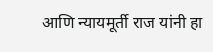आणि न्यायमूर्ती राज यांनी हा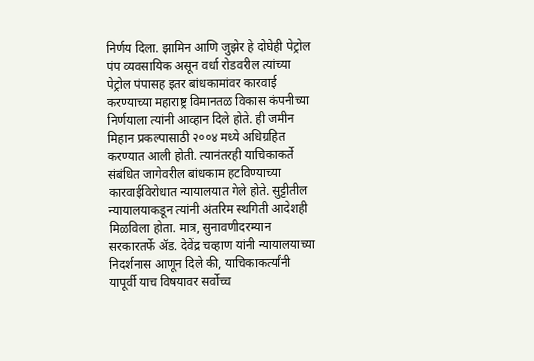निर्णय दिला. झामिन आणि जुझेर हे दोघेही पेट्रोल पंप व्यवसायिक असून वर्धा रोडवरील त्यांच्या पेट्रोल पंपासह इतर बांधकामांवर कारवाई करण्याच्या महाराष्ट्र विमानतळ विकास कंपनीच्या निर्णयाला त्यांनी आव्हान दिले होते. ही जमीन मिहान प्रकल्पासाठी २००४ मध्ये अधिग्रहित करण्यात आली होती. त्यानंतरही याचिकाकर्ते संबंधित जागेवरील बांधकाम हटविण्याच्या कारवाईविरोधात न्यायालयात गेले होते. सुट्टीतील न्यायालयाकडून त्यांनी अंतरिम स्थगिती आदेशही मिळविला होता. मात्र, सुनावणीदरम्यान सरकारतर्फे ॲड. देवेंद्र चव्हाण यांनी न्यायालयाच्या निदर्शनास आणून दिले की, याचिकाकर्त्यांनी यापूर्वी याच विषयावर सर्वोच्च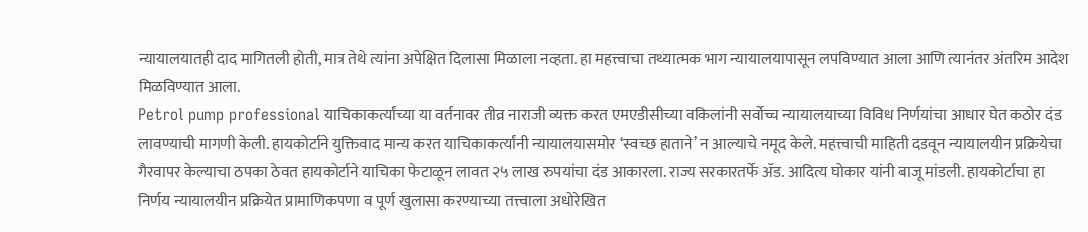न्यायालयातही दाद मागितली होती, मात्र तेथे त्यांना अपेक्षित दिलासा मिळाला नव्हता. हा महत्त्वाचा तथ्यात्मक भाग न्यायालयापासून लपविण्यात आला आणि त्यानंतर अंतरिम आदेश मिळविण्यात आला.
Petrol pump professional याचिकाकर्त्यांच्या या वर्तनावर तीव्र नाराजी व्यक्त करत एमएडीसीच्या वकिलांनी सर्वोच्च न्यायालयाच्या विविध निर्णयांचा आधार घेत कठोर दंड लावण्याची मागणी केली. हायकोर्टाने युक्तिवाद मान्य करत याचिकाकर्त्यांनी न्यायालयासमोर ‘स्वच्छ हाताने’ न आल्याचे नमूद केले. महत्त्वाची माहिती दडवून न्यायालयीन प्रक्रियेचा गैरवापर केल्याचा ठपका ठेवत हायकोर्टाने याचिका फेटाळून लावत २५ लाख रुपयांचा दंड आकारला. राज्य सरकारतर्फे ॲड. आदित्य घोकार यांनी बाजू मांडली. हायकोर्टाचा हा निर्णय न्यायालयीन प्रक्रियेत प्रामाणिकपणा व पूर्ण खुलासा करण्याच्या तत्त्वाला अधोरेखित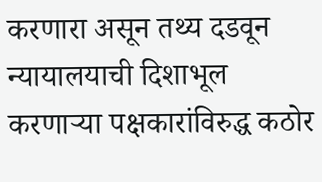करणारा असून तथ्य दडवून न्यायालयाची दिशाभूल करणाऱ्या पक्षकारांविरुद्ध कठोर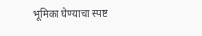भूमिका घेण्याचा स्पष्ट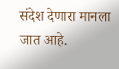संदेश देणारा मानला जात आहे.